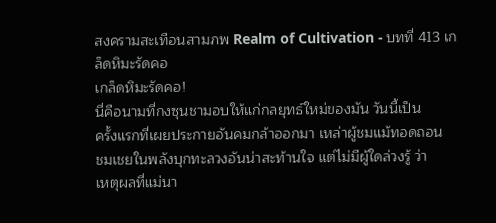สงครามสะเทือนสามภพ Realm of Cultivation - บทที่ 413 เกล็ดหิมะรัดคอ
เกล็ดหิมะรัดคอ!
นี่คือนามที่กงซุนชามอบให้แก่กลยุทธ์ใหม่ของมัน วันนี้เป็น
ครั้งแรกที่เผยประกายอันคมกล้าออกมา เหล่าผู้ชมแม้ทอดถอน
ชมเชยในพลังบุกทะลวงอันน่าสะท้านใจ แต่ไม่มีผู้ใดล่วงรู้ ว่า
เหตุผลที่แม่นา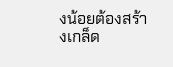งน้อยต้องสร้างเกล็ด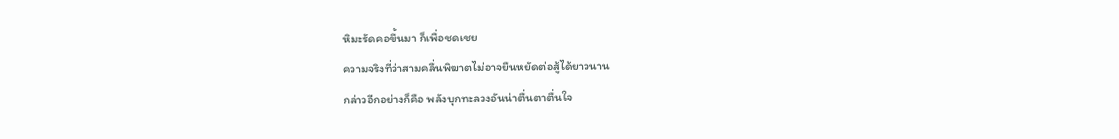หิมะรัดคอขึ้นมา ก็เพื่อชดเชย
ความจริงที่ว่าสามคลื่นพิฆาตไม่อาจยืนหยัดต่อสู้ได้ยาวนาน
กล่าวอีกอย่างก็คือ พลังบุกทะลวงอันน่าตื่นตาตื่นใจ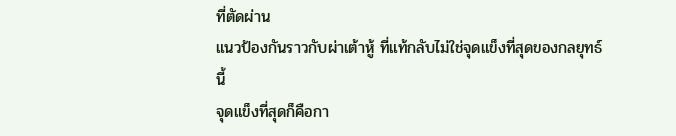ที่ตัดผ่าน
แนวป้องกันราวกับผ่าเต้าหู้ ที่แท้กลับไม่ใช่จุดแข็งที่สุดของกลยุทธ์
นี้
จุดแข็งที่สุดก็คือกา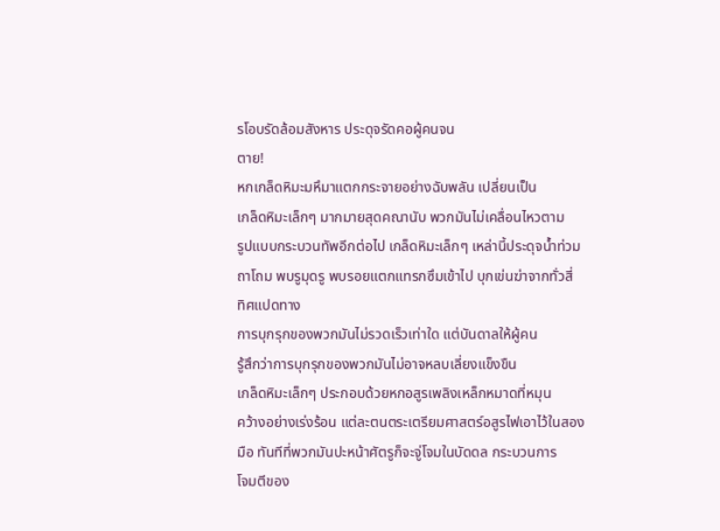รโอบรัดล้อมสังหาร ประดุจรัดคอผู้คนจน
ตาย!
หกเกล็ดหิมะมหึมาแตกกระจายอย่างฉับพลัน เปลี่ยนเป็น
เกล็ดหิมะเล็กๆ มากมายสุดคณานับ พวกมันไม่เคลื่อนไหวตาม
รูปแบบกระบวนทัพอีกต่อไป เกล็ดหิมะเล็กๆ เหล่านี้ประดุจนํ้าท่วม
ถาโถม พบรูมุดรู พบรอยแตกแทรกซึมเข้าไป บุกเข่นฆ่าจากทั่วสี่
ทิศแปดทาง
การบุกรุกของพวกมันไม่รวดเร็วเท่าใด แต่บันดาลให้ผู้คน
รู้สึกว่าการบุกรุกของพวกมันไม่อาจหลบเลี่ยงแข็งขืน
เกล็ดหิมะเล็กๆ ประกอบด้วยหกอสูรเพลิงเหล็กหมาดที่หมุน
คว้างอย่างเร่งร้อน แต่ละตนตระเตรียมศาสตร์อสูรไฟเอาไว้ในสอง
มือ ทันทีที่พวกมันปะหน้าศัตรูก็จะจู่โจมในบัดดล กระบวนการ
โจมตีของ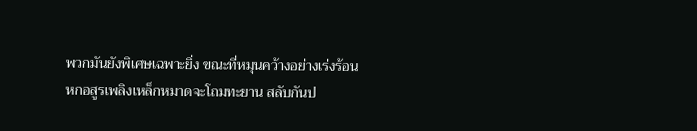พวกมันยังพิเศษเฉพาะยิ่ง ขณะที่หมุนคว้างอย่างเร่งร้อน
หกอสูรเพลิงเหล็กหมาดจะโถมทะยาน สลับกันป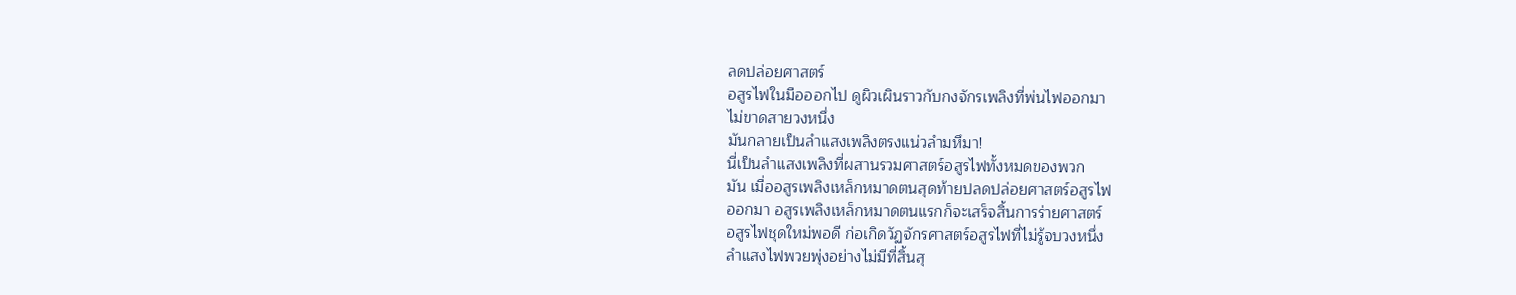ลดปล่อยศาสตร์
อสูรไฟในมือออกไป ดูผิวเผินราวกับกงจักรเพลิงที่พ่นไฟออกมา
ไม่ขาดสายวงหนึ่ง
มันกลายเป็นลำแสงเพลิงตรงแน่วลำมหึมา!
นี่เป็นลำแสงเพลิงที่ผสานรวมศาสตร์อสูรไฟทั้งหมดของพวก
มัน เมื่ออสูรเพลิงเหล็กหมาดตนสุดท้ายปลดปล่อยศาสตร์อสูรไฟ
ออกมา อสูรเพลิงเหล็กหมาดตนแรกก็จะเสร็จสิ้นการร่ายศาสตร์
อสูรไฟชุดใหม่พอดี ก่อเกิดวัฏจักรศาสตร์อสูรไฟที่ไม่รู้จบวงหนึ่ง
ลำแสงไฟพวยพุ่งอย่างไม่มีที่สิ้นสุ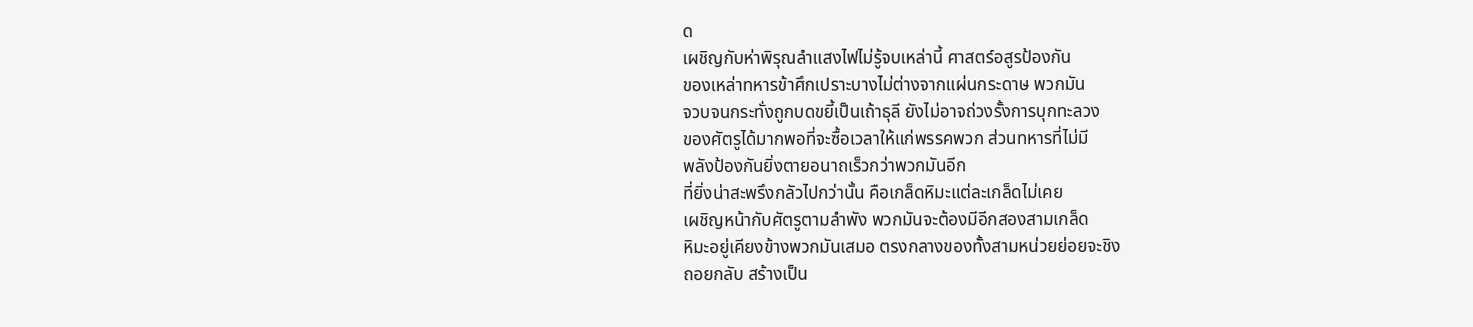ด
เผชิญกับห่าพิรุณลำแสงไฟไม่รู้จบเหล่านี้ ศาสตร์อสูรป้องกัน
ของเหล่าทหารข้าศึกเปราะบางไม่ต่างจากแผ่นกระดาษ พวกมัน
จวบจนกระทั่งถูกบดขยี้เป็นเถ้าธุลี ยังไม่อาจถ่วงรั้งการบุกทะลวง
ของศัตรูได้มากพอที่จะซื้อเวลาให้แก่พรรคพวก ส่วนทหารที่ไม่มี
พลังป้องกันยิ่งตายอนาถเร็วกว่าพวกมันอีก
ที่ยิ่งน่าสะพรึงกลัวไปกว่านั้น คือเกล็ดหิมะแต่ละเกล็ดไม่เคย
เผชิญหน้ากับศัตรูตามลำพัง พวกมันจะต้องมีอีกสองสามเกล็ด
หิมะอยู่เคียงข้างพวกมันเสมอ ตรงกลางของทั้งสามหน่วยย่อยจะชิง
ถอยกลับ สร้างเป็น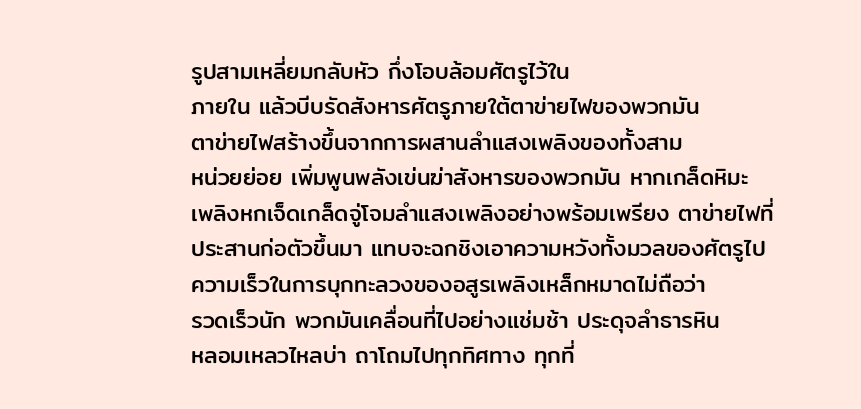รูปสามเหลี่ยมกลับหัว กึ่งโอบล้อมศัตรูไว้ใน
ภายใน แล้วบีบรัดสังหารศัตรูภายใต้ตาข่ายไฟของพวกมัน
ตาข่ายไฟสร้างขึ้นจากการผสานลำแสงเพลิงของทั้งสาม
หน่วยย่อย เพิ่มพูนพลังเข่นฆ่าสังหารของพวกมัน หากเกล็ดหิมะ
เพลิงหกเจ็ดเกล็ดจู่โจมลำแสงเพลิงอย่างพร้อมเพรียง ตาข่ายไฟที่
ประสานก่อตัวขึ้นมา แทบจะฉกชิงเอาความหวังทั้งมวลของศัตรูไป
ความเร็วในการบุกทะลวงของอสูรเพลิงเหล็กหมาดไม่ถือว่า
รวดเร็วนัก พวกมันเคลื่อนที่ไปอย่างแช่มช้า ประดุจลำธารหิน
หลอมเหลวไหลบ่า ถาโถมไปทุกทิศทาง ทุกที่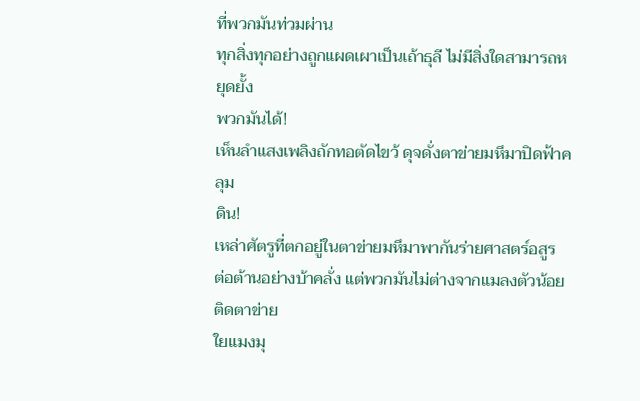ที่พวกมันท่วมผ่าน
ทุกสิ่งทุกอย่างถูกแผดเผาเป็นเถ้าธุลี ไม่มีสิ่งใดสามารถหยุดยั้ง
พวกมันได้!
เห็นลำแสงเพลิงถักทอตัดไขว้ ดุจดั่งตาข่ายมหึมาปิดฟ้าคลุม
ดิน!
เหล่าศัตรูที่ตกอยู่ในตาข่ายมหึมาพากันร่ายศาสตร์อสูร
ต่อต้านอย่างบ้าคลั่ง แต่พวกมันไม่ต่างจากแมลงตัวน้อยติดตาข่าย
ใยแมงมุ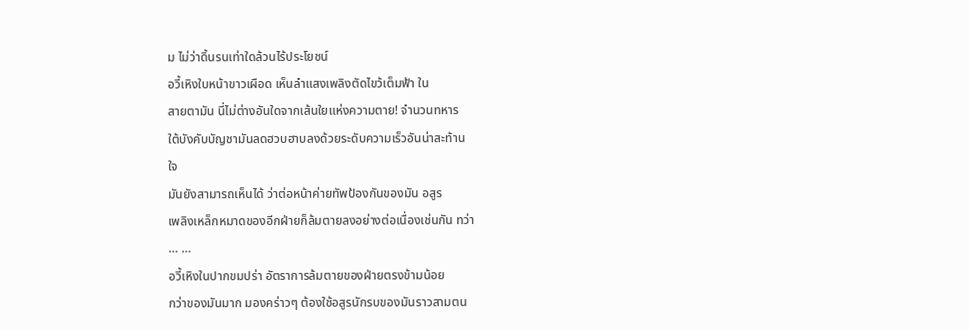ม ไม่ว่าดิ้นรนเท่าใดล้วนไร้ประโยชน์
อวี้เหิงใบหน้าขาวเผือด เห็นลำแสงเพลิงตัดไขว้เต็มฟ้า ใน
สายตามัน นี่ไม่ต่างอันใดจากเส้นใยแห่งความตาย! จำนวนทหาร
ใต้บังคับบัญชามันลดฮวบฮาบลงด้วยระดับความเร็วอันน่าสะท้าน
ใจ
มันยังสามารถเห็นได้ ว่าต่อหน้าค่ายทัพป้องกันของมัน อสูร
เพลิงเหล็กหมาดของอีกฝ่ายก็ล้มตายลงอย่างต่อเนื่องเช่นกัน ทว่า
… …
อวี้เหิงในปากขมปร่า อัตราการล้มตายของฝ่ายตรงข้ามน้อย
กว่าของมันมาก มองคร่าวๆ ต้องใช้อสูรนักรบของมันราวสามตน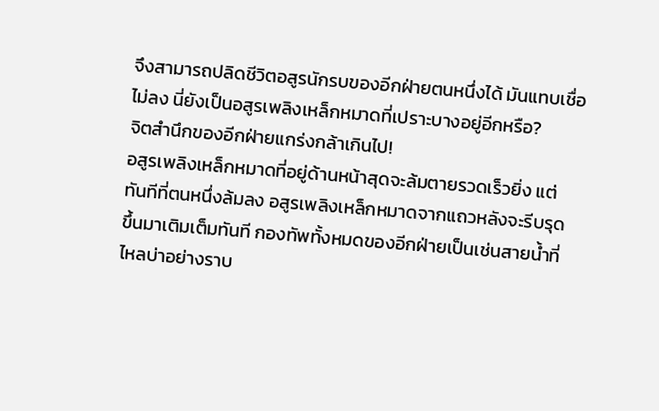จึงสามารถปลิดชีวิตอสูรนักรบของอีกฝ่ายตนหนึ่งได้ มันแทบเชื่อ
ไม่ลง นี่ยังเป็นอสูรเพลิงเหล็กหมาดที่เปราะบางอยู่อีกหรือ?
จิตสำนึกของอีกฝ่ายแกร่งกล้าเกินไป!
อสูรเพลิงเหล็กหมาดที่อยู่ด้านหน้าสุดจะล้มตายรวดเร็วยิ่ง แต่
ทันทีที่ตนหนึ่งล้มลง อสูรเพลิงเหล็กหมาดจากแถวหลังจะรีบรุด
ขึ้นมาเติมเต็มทันที กองทัพทั้งหมดของอีกฝ่ายเป็นเช่นสายนํ้าที่
ไหลบ่าอย่างราบ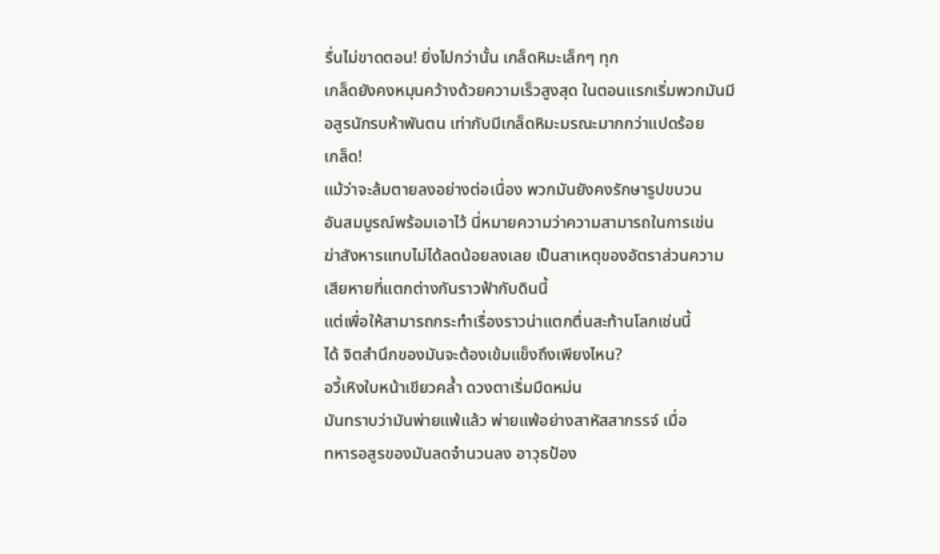รื่นไม่ขาดตอน! ยิ่งไปกว่านั้น เกล็ดหิมะเล็กๆ ทุก
เกล็ดยังคงหมุนคว้างด้วยความเร็วสูงสุด ในตอนแรกเริ่มพวกมันมี
อสูรนักรบห้าพันตน เท่ากับมีเกล็ดหิมะมรณะมากกว่าแปดร้อย
เกล็ด!
แม้ว่าจะล้มตายลงอย่างต่อเนื่อง พวกมันยังคงรักษารูปขบวน
อันสมบูรณ์พร้อมเอาไว้ นี่หมายความว่าความสามารถในการเข่น
ฆ่าสังหารแทบไม่ได้ลดน้อยลงเลย เป็นสาเหตุของอัตราส่วนความ
เสียหายที่แตกต่างกันราวฟ้ากับดินนี้
แต่เพื่อให้สามารถกระทำเรื่องราวน่าแตกตื่นสะท้านโลกเช่นนี้
ได้ จิตสำนึกของมันจะต้องเข้มแข็งถึงเพียงไหน?
อวี้เหิงใบหน้าเขียวคลํ้า ดวงตาเริ่มมืดหม่น
มันทราบว่ามันพ่ายแพ้แล้ว พ่ายแพ้อย่างสาหัสสากรรจ์ เมื่อ
ทหารอสูรของมันลดจำนวนลง อาวุธป้อง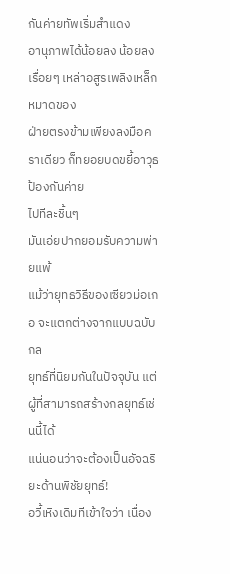กันค่ายทัพเริ่มสำแดง
อานุภาพได้น้อยลง น้อยลงเรื่อยๆ เหล่าอสูรเพลิงเหล็กหมาดของ
ฝ่ายตรงข้ามเพียงลงมือคราเดียว ก็ทยอยบดขยี้อาวุธป้องกันค่าย
ไปทีละชิ้นๆ
มันเอ่ยปากยอมรับความพ่ายแพ้
แม้ว่ายุทธวิธีของเซียวม่อเกอ จะแตกต่างจากแบบฉบับกล
ยุทธ์ที่นิยมกันในปัจจุบัน แต่ผู้ที่สามารถสร้างกลยุทธ์เช่นนี้ได้
แน่นอนว่าจะต้องเป็นอัจฉริยะด้านพิชัยยุทธ์!
อวี้เหิงเดิมทีเข้าใจว่า เนื่อง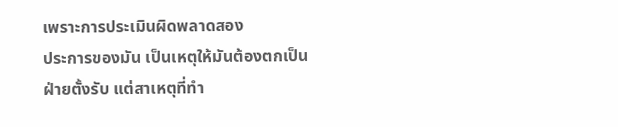เพราะการประเมินผิดพลาดสอง
ประการของมัน เป็นเหตุให้มันต้องตกเป็นฝ่ายตั้งรับ แต่สาเหตุที่ทำ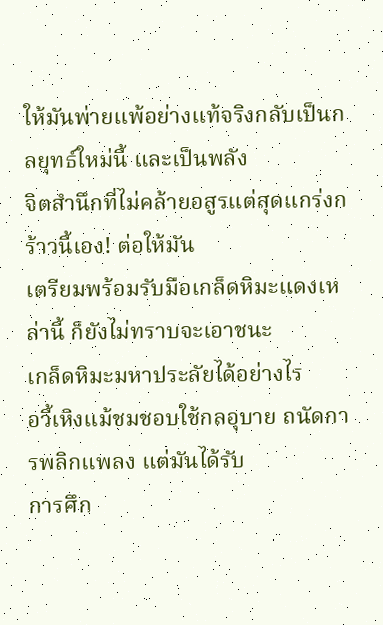ให้มันพ่ายแพ้อย่างแท้จริงกลับเป็นกลยุทธ์ใหม่นี้ และเป็นพลัง
จิตสำนึกที่ไม่คล้ายอสูรแต่สุดแกร่งกร้าวนี้เอง! ต่อให้มัน
เตรียมพร้อมรับมือเกล็ดหิมะแดงเหล่านี้ ก็ยังไม่ทราบจะเอาชนะ
เกล็ดหิมะมหาประลัยได้อย่างไร
อวี้เหิงแม้ชมชอบใช้กลอุบาย ถนัดการพลิกแพลง แต่มันได้รับ
การศึก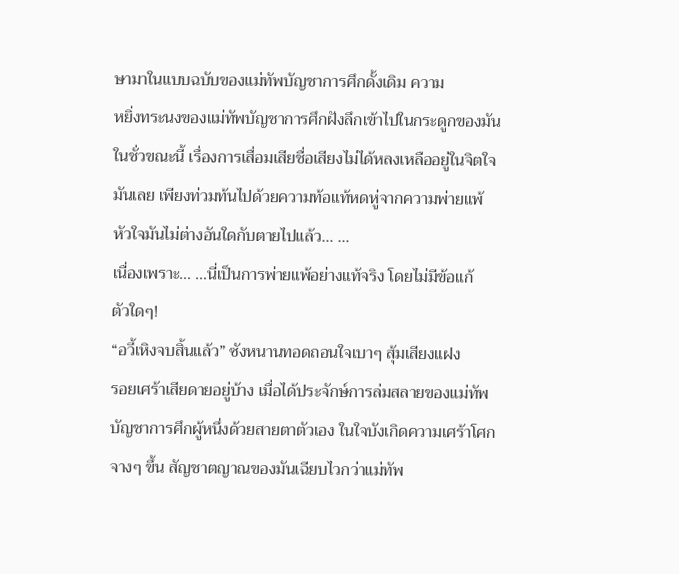ษามาในแบบฉบับของแม่ทัพบัญชาการศึกดั้งเดิม ความ
หยิ่งทระนงของแม่ทัพบัญชาการศึกฝังลึกเข้าไปในกระดูกของมัน
ในชั่วขณะนี้ เรื่องการเสื่อมเสียชื่อเสียงไม่ได้หลงเหลืออยู่ในจิตใจ
มันเลย เพียงท่วมท้นไปด้วยความท้อแท้หดหู่จากความพ่ายแพ้
หัวใจมันไม่ต่างอันใดกับตายไปแล้ว… …
เนื่องเพราะ… …นี่เป็นการพ่ายแพ้อย่างแท้จริง โดยไม่มีข้อแก้
ตัวใดๆ!
“อวี้เหิงจบสิ้นแล้ว” ซังหนานทอดถอนใจเบาๆ สุ้มเสียงแฝง
รอยเศร้าเสียดายอยู่บ้าง เมื่อได้ประจักษ์การล่มสลายของแม่ทัพ
บัญชาการศึกผู้หนึ่งด้วยสายตาตัวเอง ในใจบังเกิดความเศร้าโศก
จางๆ ขึ้น สัญชาตญาณของมันเฉียบไวกว่าแม่ทัพ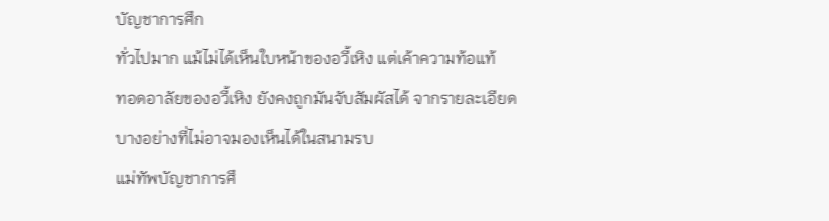บัญชาการศึก
ทั่วไปมาก แม้ไม่ได้เห็นใบหน้าของอวี้เหิง แต่เค้าความท้อแท้
ทอดอาลัยของอวี้เหิง ยังคงถูกมันจับสัมผัสได้ จากรายละเอียด
บางอย่างที่ไม่อาจมองเห็นได้ในสนามรบ
แม่ทัพบัญชาการศึ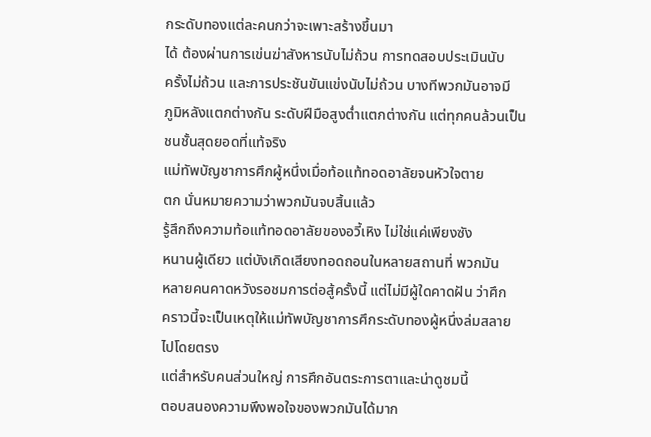กระดับทองแต่ละคนกว่าจะเพาะสร้างขึ้นมา
ได้ ต้องผ่านการเข่นฆ่าสังหารนับไม่ถ้วน การทดสอบประเมินนับ
ครั้งไม่ถ้วน และการประชันขันแข่งนับไม่ถ้วน บางทีพวกมันอาจมี
ภูมิหลังแตกต่างกัน ระดับฝีมือสูงตํ่าแตกต่างกัน แต่ทุกคนล้วนเป็น
ชนชั้นสุดยอดที่แท้จริง
แม่ทัพบัญชาการศึกผู้หนึ่งเมื่อท้อแท้ทอดอาลัยจนหัวใจตาย
ตก นั่นหมายความว่าพวกมันจบสิ้นแล้ว
รู้สึกถึงความท้อแท้ทอดอาลัยของอวี้เหิง ไม่ใช่แค่เพียงซัง
หนานผู้เดียว แต่บังเกิดเสียงทอดถอนในหลายสถานที่ พวกมัน
หลายคนคาดหวังรอชมการต่อสู้ครั้งนี้ แต่ไม่มีผู้ใดคาดฝัน ว่าศึก
คราวนี้จะเป็นเหตุให้แม่ทัพบัญชาการศึกระดับทองผู้หนึ่งล่มสลาย
ไปโดยตรง
แต่สำหรับคนส่วนใหญ่ การศึกอันตระการตาและน่าดูชมนี้
ตอบสนองความพึงพอใจของพวกมันได้มาก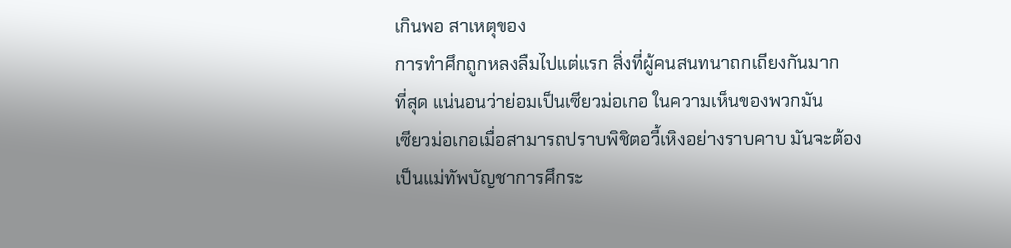เกินพอ สาเหตุของ
การทำศึกถูกหลงลืมไปแต่แรก สิ่งที่ผู้คนสนทนาถกเถียงกันมาก
ที่สุด แน่นอนว่าย่อมเป็นเซียวม่อเกอ ในความเห็นของพวกมัน
เซียวม่อเกอเมื่อสามารถปราบพิชิตอวี้เหิงอย่างราบคาบ มันจะต้อง
เป็นแม่ทัพบัญชาการศึกระ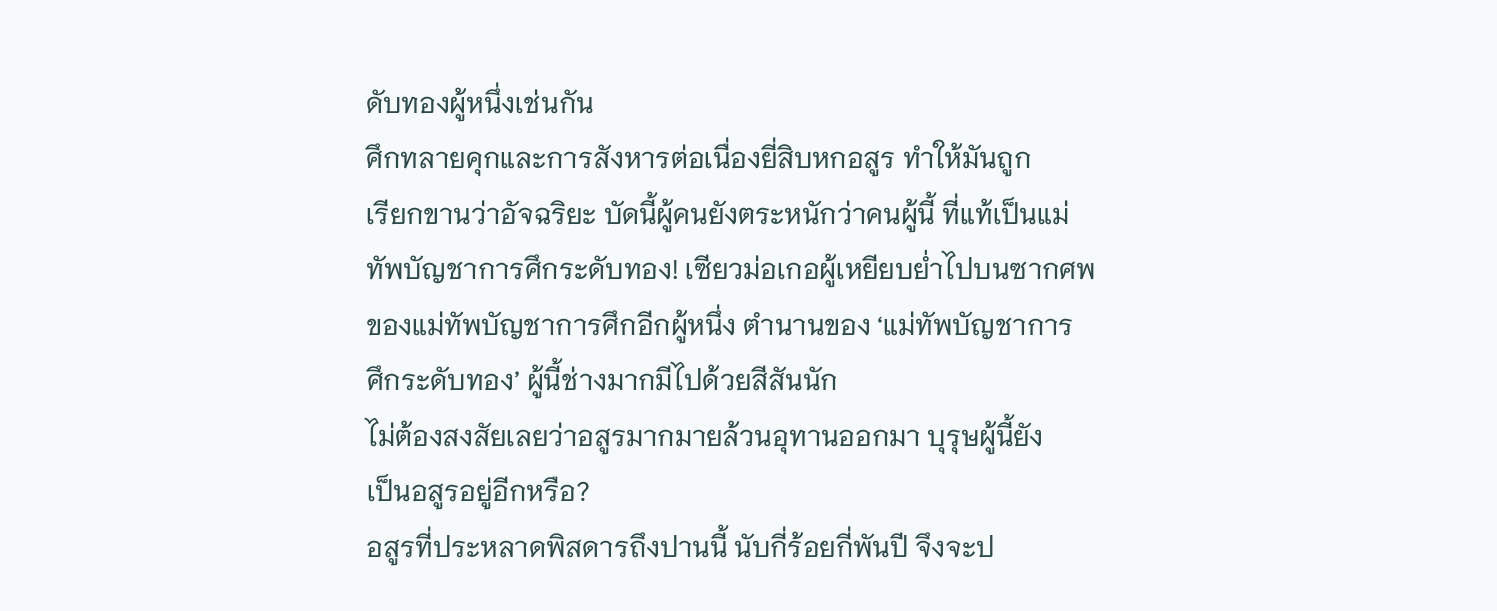ดับทองผู้หนึ่งเช่นกัน
ศึกทลายคุกและการสังหารต่อเนื่องยี่สิบหกอสูร ทำให้มันถูก
เรียกขานว่าอัจฉริยะ บัดนี้ผู้คนยังตระหนักว่าคนผู้นี้ ที่แท้เป็นแม่
ทัพบัญชาการศึกระดับทอง! เซียวม่อเกอผู้เหยียบยํ่าไปบนซากศพ
ของแม่ทัพบัญชาการศึกอีกผู้หนึ่ง ตำนานของ ‘แม่ทัพบัญชาการ
ศึกระดับทอง’ ผู้นี้ช่างมากมีไปด้วยสีสันนัก
ไม่ต้องสงสัยเลยว่าอสูรมากมายล้วนอุทานออกมา บุรุษผู้นี้ยัง
เป็นอสูรอยู่อีกหรือ?
อสูรที่ประหลาดพิสดารถึงปานนี้ นับกี่ร้อยกี่พันปี จึงจะป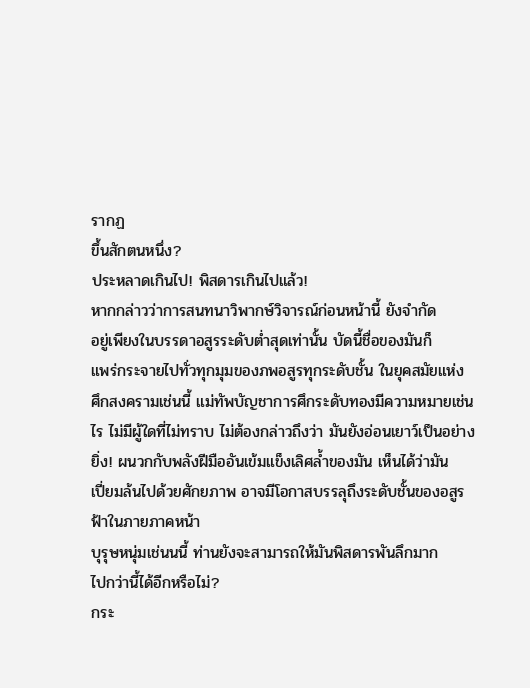รากฏ
ขึ้นสักตนหนึ่ง?
ประหลาดเกินไป! พิสดารเกินไปแล้ว!
หากกล่าวว่าการสนทนาวิพากษ์วิจารณ์ก่อนหน้านี้ ยังจำกัด
อยู่เพียงในบรรดาอสูรระดับตํ่าสุดเท่านั้น บัดนี้ชื่อของมันก็
แพร่กระจายไปทั่วทุกมุมของภพอสูรทุกระดับชั้น ในยุคสมัยแห่ง
ศึกสงครามเช่นนี้ แม่ทัพบัญชาการศึกระดับทองมีความหมายเช่น
ไร ไม่มีผู้ใดที่ไม่ทราบ ไม่ต้องกล่าวถึงว่า มันยังอ่อนเยาว์เป็นอย่าง
ยิ่ง! ผนวกกับพลังฝีมืออันเข้มแข็งเลิศลํ้าของมัน เห็นได้ว่ามัน
เปี่ยมล้นไปด้วยศักยภาพ อาจมีโอกาสบรรลุถึงระดับชั้นของอสูร
ฟ้าในภายภาคหน้า
บุรุษหนุ่มเช่นนนี้ ท่านยังจะสามารถให้มันพิสดารพันลึกมาก
ไปกว่านี้ได้อีกหรือไม่?
กระ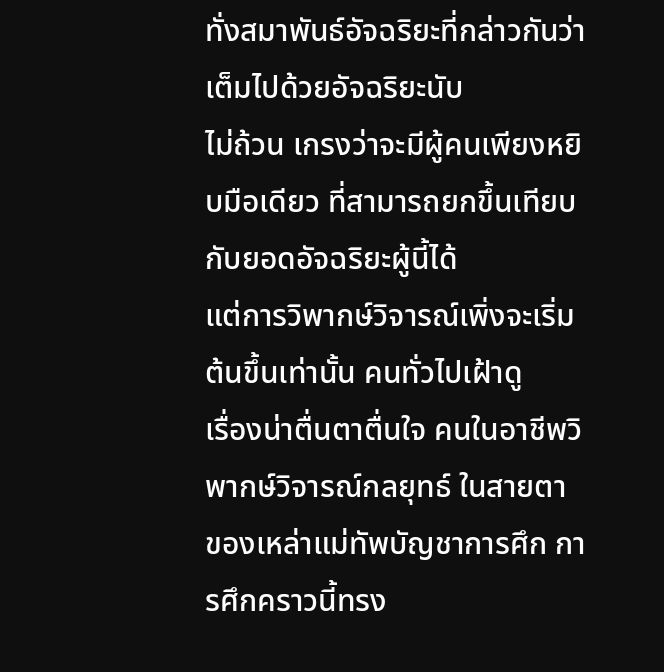ทั่งสมาพันธ์อัจฉริยะที่กล่าวกันว่าเต็มไปด้วยอัจฉริยะนับ
ไม่ถ้วน เกรงว่าจะมีผู้คนเพียงหยิบมือเดียว ที่สามารถยกขึ้นเทียบ
กับยอดอัจฉริยะผู้นี้ได้
แต่การวิพากษ์วิจารณ์เพิ่งจะเริ่มต้นขึ้นเท่านั้น คนทั่วไปเฝ้าดู
เรื่องน่าตื่นตาตื่นใจ คนในอาชีพวิพากษ์วิจารณ์กลยุทธ์ ในสายตา
ของเหล่าแม่ทัพบัญชาการศึก การศึกคราวนี้ทรง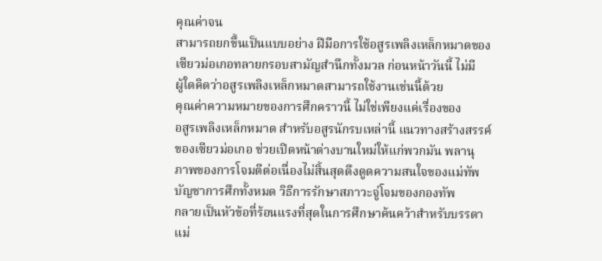คุณค่าจน
สามารถยกขึ้นเป็นแบบอย่าง ฝีมือการใช้อสูรเพลิงเหล็กหมาดของ
เซียวม่อเกอทลายกรอบสามัญสำนึกทั้งมวล ก่อนหน้าวันนี้ ไม่มี
ผู้ใดคิดว่าอสูรเพลิงเหล็กหมาดสามารถใช้งานเช่นนี้ด้วย
คุณค่าความหมายของการศึกคราวนี้ ไม่ใช่เพียงแค่เรื่องของ
อสูรเพลิงเหล็กหมาด สำหรับอสูรนักรบเหล่านี้ แนวทางสร้างสรรค์
ของเซียวม่อเกอ ช่วยเปิดหน้าต่างบานใหม่ให้แก่พวกมัน พลานุ
ภาพของการโจมตีต่อเนื่องไม่สิ้นสุดดึงดูดความสนใจของแม่ทัพ
บัญชาการศึกทั้งหมด วิธีการรักษาสภาวะจู่โจมของกองทัพ
กลายเป็นหัวข้อที่ร้อนแรงที่สุดในการศึกษาค้นคว้าสำหรับบรรดา
แม่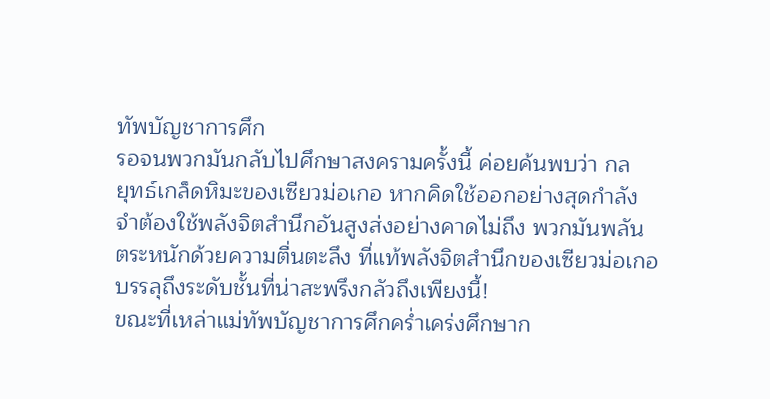ทัพบัญชาการศึก
รอจนพวกมันกลับไปศึกษาสงครามครั้งนี้ ค่อยค้นพบว่า กล
ยุทธ์เกล็ดหิมะของเซียวม่อเกอ หากคิดใช้ออกอย่างสุดกำลัง
จำต้องใช้พลังจิตสำนึกอันสูงส่งอย่างคาดไม่ถึง พวกมันพลัน
ตระหนักด้วยความตื่นตะลึง ที่แท้พลังจิตสำนึกของเซียวม่อเกอ
บรรลุถึงระดับชั้นที่น่าสะพรึงกลัวถึงเพียงนี้!
ขณะที่เหล่าแม่ทัพบัญชาการศึกครํ่าเคร่งศึกษาก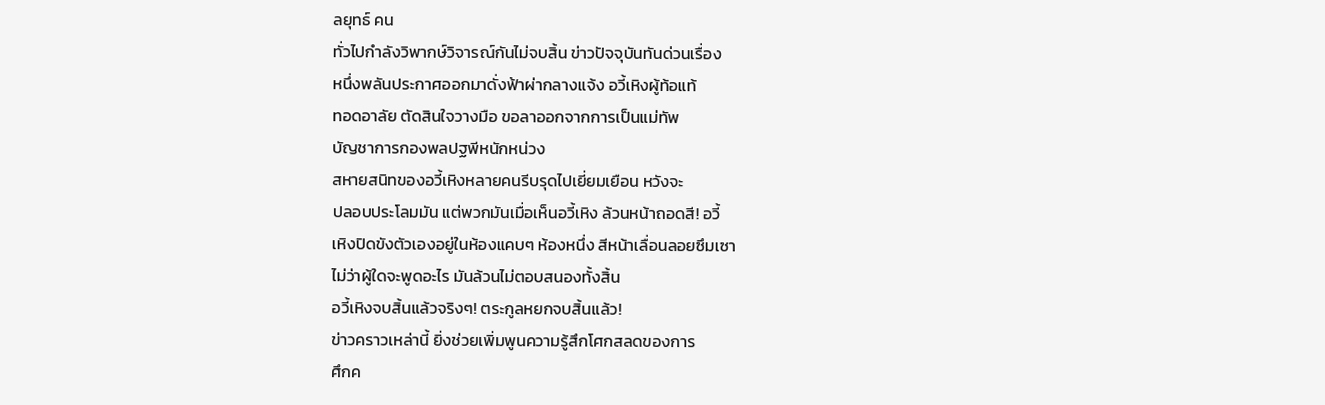ลยุทธ์ คน
ทั่วไปกำลังวิพากษ์วิจารณ์กันไม่จบสิ้น ข่าวปัจจุบันทันด่วนเรื่อง
หนึ่งพลันประกาศออกมาดั่งฟ้าผ่ากลางแจ้ง อวี้เหิงผู้ท้อแท้
ทอดอาลัย ตัดสินใจวางมือ ขอลาออกจากการเป็นแม่ทัพ
บัญชาการกองพลปฐพีหนักหน่วง
สหายสนิทของอวี้เหิงหลายคนรีบรุดไปเยี่ยมเยือน หวังจะ
ปลอบประโลมมัน แต่พวกมันเมื่อเห็นอวี้เหิง ล้วนหน้าถอดสี! อวี้
เหิงปิดขังตัวเองอยู่ในห้องแคบๆ ห้องหนึ่ง สีหน้าเลื่อนลอยซึมเซา
ไม่ว่าผู้ใดจะพูดอะไร มันล้วนไม่ตอบสนองทั้งสิ้น
อวี้เหิงจบสิ้นแล้วจริงๆ! ตระกูลหยกจบสิ้นแล้ว!
ข่าวคราวเหล่านี้ ยิ่งช่วยเพิ่มพูนความรู้สึกโศกสลดของการ
ศึกค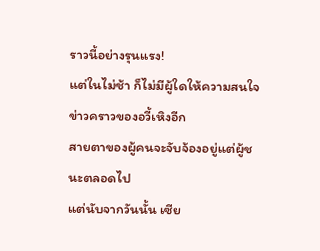ราวนี้อย่างรุนแรง!
แต่ในไม่ช้า ก็ไม่มีผู้ใดให้ความสนใจข่าวคราวของอวี้เหิงอีก
สายตาของผู้คนจะจับจ้องอยู่แต่ผู้ชนะตลอดไป
แต่นับจากวันนั้น เซีย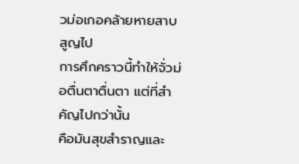วม่อเกอคล้ายหายสาบสูญไป
การศึกคราวนี้ทำให้จั่วม่อตื่นตาตื่นตา แต่ที่สำคัญไปกว่านั้น
คือมันสุขสำราญและ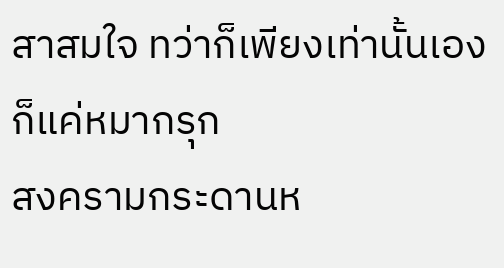สาสมใจ ทว่าก็เพียงเท่านั้นเอง ก็แค่หมากรุก
สงครามกระดานห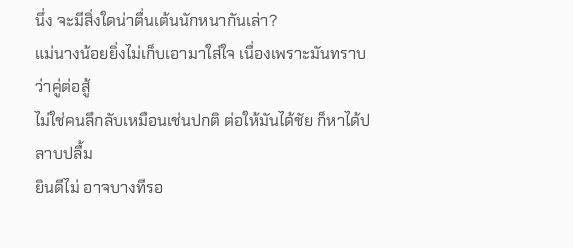นึ่ง จะมีสิ่งใดน่าตื่นเต้นนักหนากันเล่า?
แม่นางน้อยยิ่งไม่เก็บเอามาใส่ใจ เนื่องเพราะมันทราบว่าคู่ต่อสู้
ไม่ใช่คนลึกลับเหมือนเช่นปกติ ต่อให้มันได้ชัย ก็หาได้ปลาบปลื้ม
ยินดีไม่ อาจบางทีรอ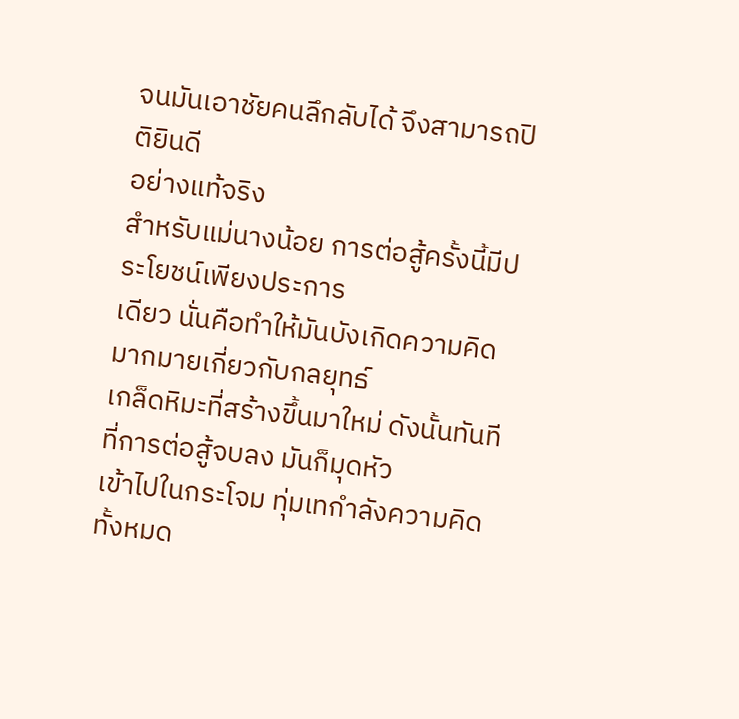จนมันเอาชัยคนลึกลับได้ จึงสามารถปิติยินดี
อย่างแท้จริง
สำหรับแม่นางน้อย การต่อสู้ครั้งนี้มีประโยชน์เพียงประการ
เดียว นั่นคือทำให้มันบังเกิดความคิดมากมายเกี่ยวกับกลยุทธ์
เกล็ดหิมะที่สร้างขึ้นมาใหม่ ดังนั้นทันทีที่การต่อสู้จบลง มันก็มุดหัว
เข้าไปในกระโจม ทุ่มเทกำลังความคิดทั้งหมด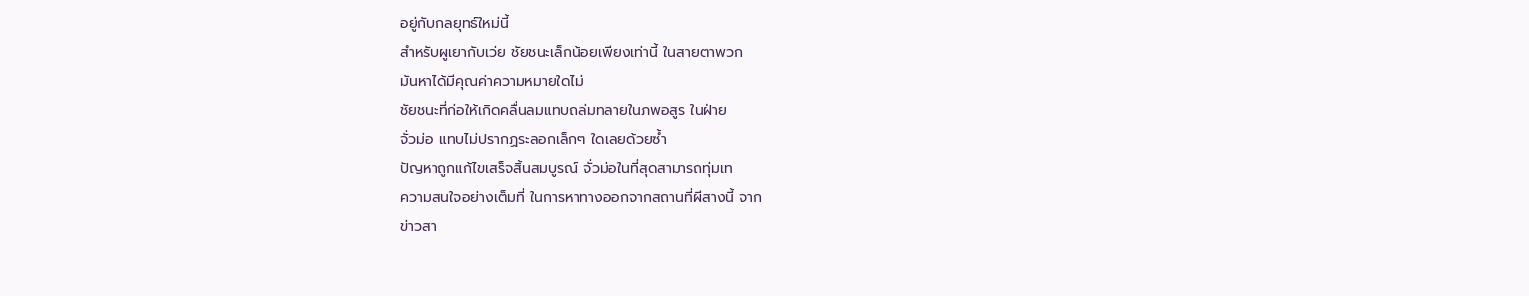อยู่กับกลยุทธ์ใหม่นี้
สำหรับผูเยากับเว่ย ชัยชนะเล็กน้อยเพียงเท่านี้ ในสายตาพวก
มันหาได้มีคุณค่าความหมายใดไม่
ชัยชนะที่ก่อให้เกิดคลื่นลมแทบถล่มทลายในภพอสูร ในฝ่าย
จั่วม่อ แทบไม่ปรากฏระลอกเล็กๆ ใดเลยด้วยซํ้า
ปัญหาถูกแก้ไขเสร็จสิ้นสมบูรณ์ จั่วม่อในที่สุดสามารถทุ่มเท
ความสนใจอย่างเต็มที่ ในการหาทางออกจากสถานที่ผีสางนี้ จาก
ข่าวสา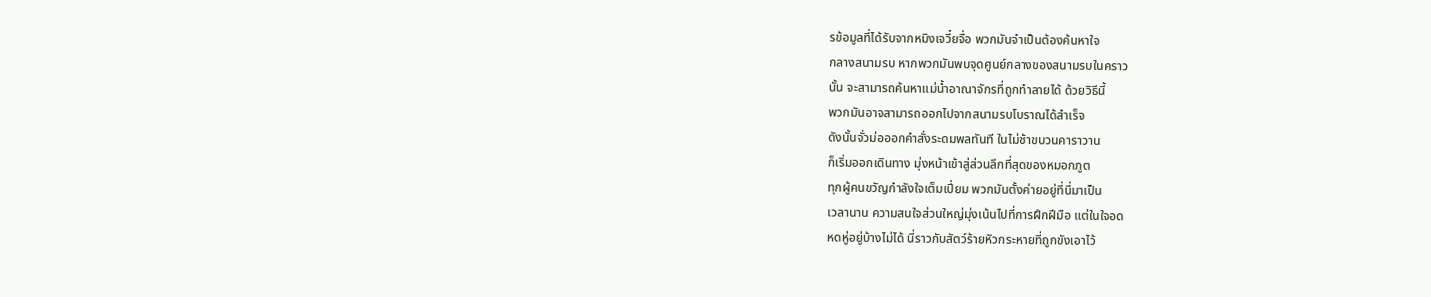รข้อมูลที่ได้รับจากหมิงเจวี๋ยจื่อ พวกมันจำเป็นต้องค้นหาใจ
กลางสนามรบ หากพวกมันพบจุดศูนย์กลางของสนามรบในคราว
นั้น จะสามารถค้นหาแม่นํ้าอาณาจักรที่ถูกทำลายได้ ด้วยวิธีนี้
พวกมันอาจสามารถออกไปจากสนามรบโบราณได้สำเร็จ
ดังนั้นจั่วม่อออกคำสั่งระดมพลทันที ในไม่ช้าขบวนคาราวาน
ก็เริ่มออกเดินทาง มุ่งหน้าเข้าสู่ส่วนลึกที่สุดของหมอกภูต
ทุกผู้คนขวัญกำลังใจเต็มเปี่ยม พวกมันตั้งค่ายอยู่ที่นี่มาเป็น
เวลานาน ความสนใจส่วนใหญ่มุ่งเน้นไปที่การฝึกฝีมือ แต่ในใจอด
หดหู่อยู่บ้างไม่ได้ นี่ราวกับสัตว์ร้ายหิวกระหายที่ถูกขังเอาไว้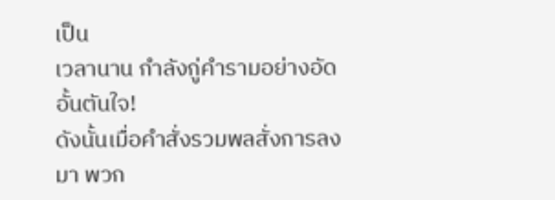เป็น
เวลานาน กำลังกู่คำรามอย่างอัดอั้นตันใจ!
ดังนั้นเมื่อคำสั่งรวมพลสั่งการลงมา พวก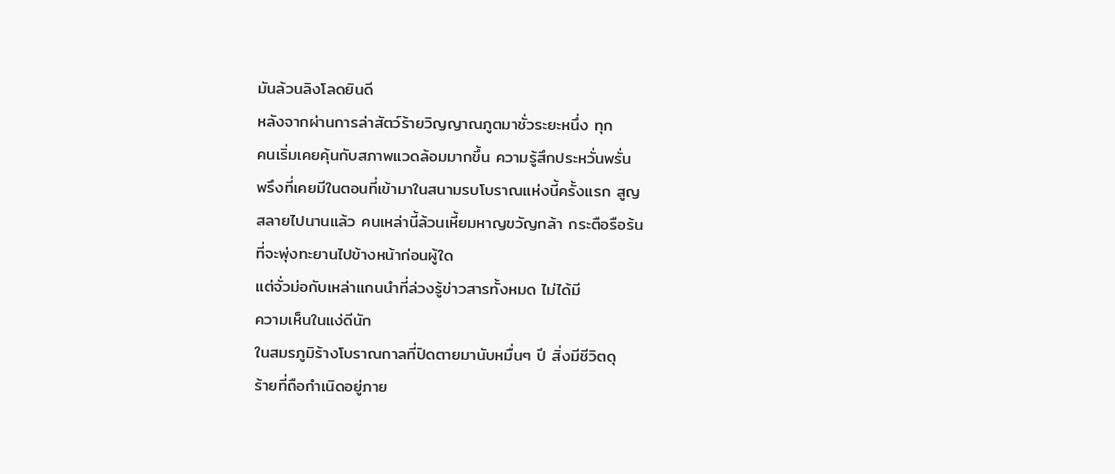มันล้วนลิงโลดยินดี
หลังจากผ่านการล่าสัตว์ร้ายวิญญาณภูตมาชั่วระยะหนึ่ง ทุก
คนเริ่มเคยคุ้นกับสภาพแวดล้อมมากขึ้น ความรู้สึกประหวั่นพรั่น
พรึงที่เคยมีในตอนที่เข้ามาในสนามรบโบราณแห่งนี้ครั้งแรก สูญ
สลายไปนานแล้ว คนเหล่านี้ล้วนเหี้ยมหาญขวัญกล้า กระตือรือร้น
ที่จะพุ่งทะยานไปข้างหน้าก่อนผู้ใด
แต่จั่วม่อกับเหล่าแกนนำที่ล่วงรู้ข่าวสารทั้งหมด ไม่ได้มี
ความเห็นในแง่ดีนัก
ในสมรภูมิร้างโบราณกาลที่ปิดตายมานับหมื่นๆ ปี สิ่งมีชีวิตดุ
ร้ายที่ถือกำเนิดอยู่ภาย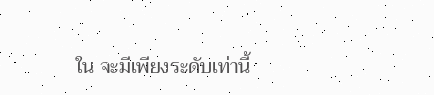ใน จะมีเพียงระดับเท่านี้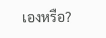เองหรือ?